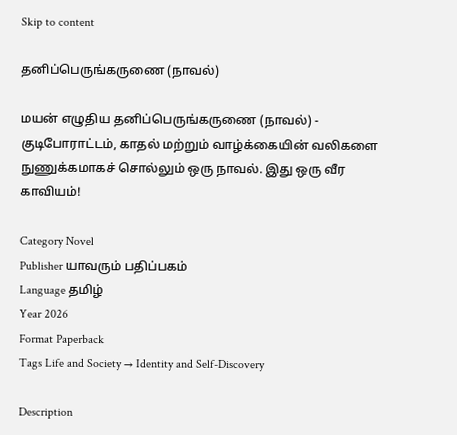Skip to content

தனிப்பெருங்கருணை (நாவல்)

மயன் எழுதிய தனிப்பெருங்கருணை (நாவல்) - குடிபோராட்டம், காதல் மற்றும் வாழ்க்கையின் வலிகளை நுணுக்கமாகச் சொல்லும் ஒரு நாவல். இது ஒரு வீர காவியம்!

Category Novel
Publisher யாவரும் பதிப்பகம்
Language தமிழ்
Year 2026
Format Paperback
Tags Life and Society → Identity and Self-Discovery

Description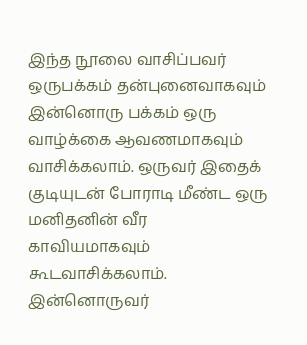இந்த நூலை வாசிப்பவர் ஒருபக்கம் தன்புனைவாகவும் இன்னொரு பக்கம் ஒரு வாழ்க்கை ஆவணமாகவும் வாசிக்கலாம். ஒருவர் இதைக் குடியுடன் போராடி மீண்ட ஒரு மனிதனின் வீர காவியமாகவும் கூடவாசிக்கலாம். இன்னொருவர்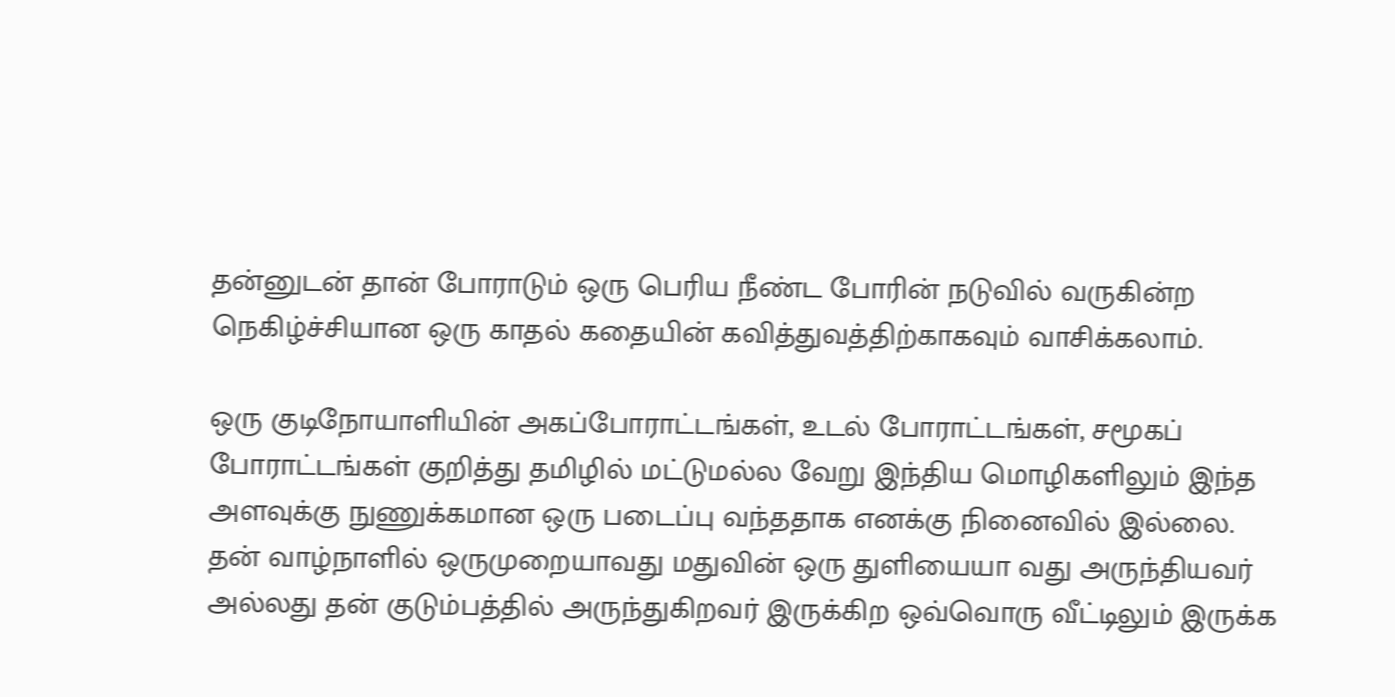தன்னுடன் தான் போராடும் ஒரு பெரிய நீண்ட போரின் நடுவில் வருகின்ற நெகிழ்ச்சியான ஒரு காதல் கதையின் கவித்துவத்திற்காகவும் வாசிக்கலாம்.

ஒரு குடிநோயாளியின் அகப்போராட்டங்கள், உடல் போராட்டங்கள், சமூகப் போராட்டங்கள் குறித்து தமிழில் மட்டுமல்ல வேறு இந்திய மொழிகளிலும் இந்த அளவுக்கு நுணுக்கமான ஒரு படைப்பு வந்ததாக எனக்கு நினைவில் இல்லை.
தன் வாழ்நாளில் ஒருமுறையாவது மதுவின் ஒரு துளியையா வது அருந்தியவர் அல்லது தன் குடும்பத்தில் அருந்துகிறவர் இருக்கிற ஒவ்வொரு வீட்டிலும் இருக்க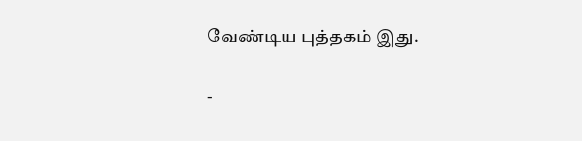வேண்டிய புத்தகம் இது.

-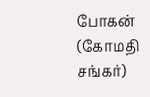போகன் (கோமதி சங்கர்)